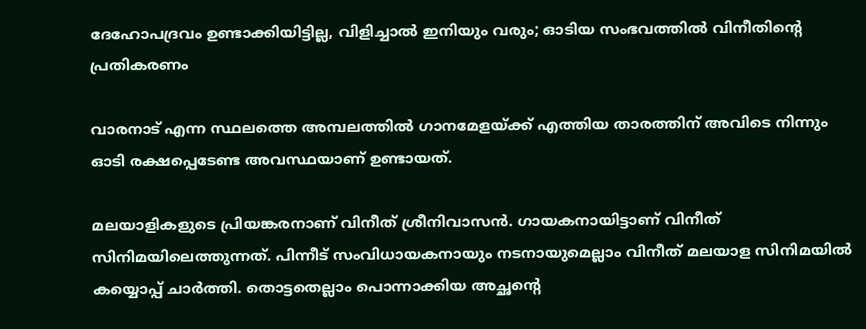ദേഹോപദ്രവം ഉണ്ടാക്കിയിട്ടില്ല, വിളിച്ചാല്‍ ഇനിയും വരും; ഓടിയ സംഭവത്തില്‍ വിനീതിന്റെ പ്രതികരണം

വാരനാട് എന്ന സ്ഥലത്തെ അമ്പലത്തില്‍ ഗാനമേളയ്ക്ക് എത്തിയ താരത്തിന് അവിടെ നിന്നും ഓടി രക്ഷപ്പെടേണ്ട അവസ്ഥയാണ് ഉണ്ടായത്.

മലയാളികളുടെ പ്രിയങ്കരനാണ് വിനീത് ശ്രീനിവാസന്‍. ഗായകനായിട്ടാണ് വിനീത് സിനിമയിലെത്തുന്നത്. പിന്നീട് സംവിധായകനായും നടനായുമെല്ലാം വിനീത് മലയാള സിനിമയില്‍ കയ്യൊപ്പ് ചാര്‍ത്തി. തൊട്ടതെല്ലാം പൊന്നാക്കിയ അച്ഛന്റെ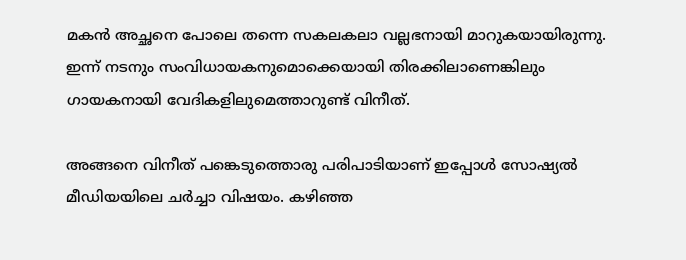മകന്‍ അച്ഛനെ പോലെ തന്നെ സകലകലാ വല്ലഭനായി മാറുകയായിരുന്നു. ഇന്ന് നടനും സംവിധായകനുമൊക്കെയായി തിരക്കിലാണെങ്കിലും ഗായകനായി വേദികളിലുമെത്താറുണ്ട് വിനീത്.

അങ്ങനെ വിനീത് പങ്കെടുത്തൊരു പരിപാടിയാണ് ഇപ്പോള്‍ സോഷ്യല്‍ മീഡിയയിലെ ചര്‍ച്ചാ വിഷയം. കഴിഞ്ഞ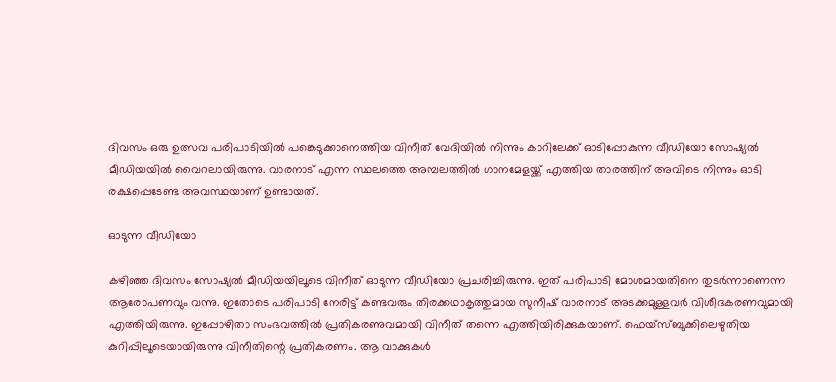ദിവസം ഒരു ഉത്സവ പരിപാടിയില്‍ പങ്കെടുക്കാനെത്തിയ വിനീത് വേദിയില്‍ നിന്നും കാറിലേക്ക് ഓടിപ്പോകുന്ന വീഡിയോ സോഷ്യല്‍ മീഡിയയില്‍ വൈറലായിരുന്നു. വാരനാട് എന്ന സ്ഥലത്തെ അമ്പലത്തില്‍ ഗാനമേളയ്ക്ക് എത്തിയ താരത്തിന് അവിടെ നിന്നും ഓടി രക്ഷപ്പെടേണ്ട അവസ്ഥയാണ് ഉണ്ടായത്.

ഓടുന്ന വീഡിയോ

കഴിഞ്ഞ ദിവസം സോഷ്യല്‍ മീഡിയയിലൂടെ വിനീത് ഓടുന്ന വീഡിയോ പ്രചരിച്ചിരുന്നു. ഇത് പരിപാടി മോശമായതിനെ തുടര്‍ന്നാണെന്ന ആരോപണവും വന്നു. ഇതോടെ പരിപാടി നേരിട്ട് കണ്ടവരും തിരക്കഥാകൃത്തുമായ സുനീഷ് വാരനാട് അടക്കമുള്ളവര്‍ വിശീദകരണവുമായി എത്തിയിരുന്നു. ഇപ്പോഴിതാ സംഭവത്തില്‍ പ്രതികരണുവമായി വിനീത് തന്നെ എത്തിയിരിക്കുകയാണ്. ഫെയ്‌സ്ബുക്കിലെഴുതിയ കുറിപ്പിലൂടെയായിരുന്നു വിനീതിന്റെ പ്രതികരണം. ആ വാക്കുകള്‍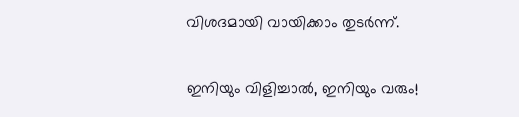വിശദമായി വായിക്കാം തുടര്‍ന്ന്.

ഇനിയും വിളിച്ചാല്‍, ഇനിയും വരും!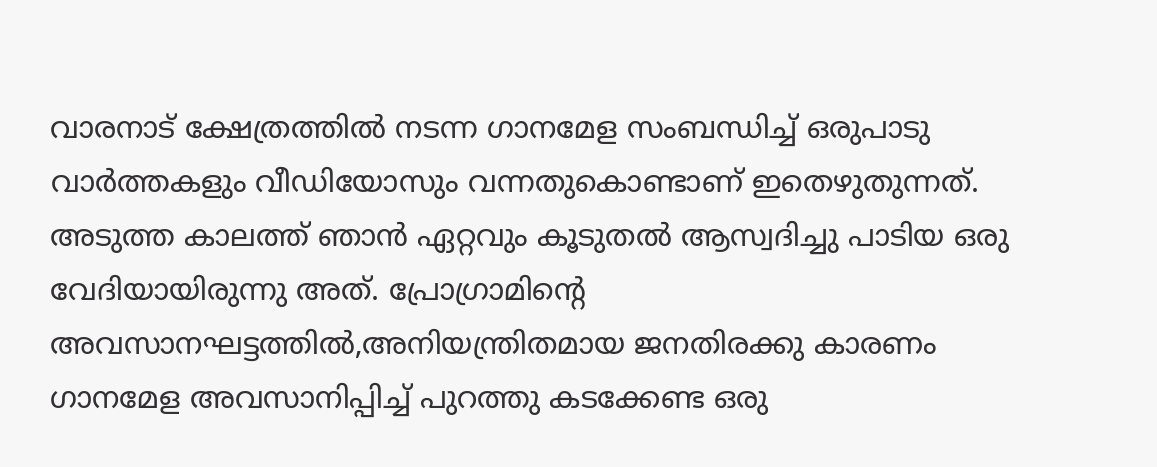വാരനാട് ക്ഷേത്രത്തില്‍ നടന്ന ഗാനമേള സംബന്ധിച്ച് ഒരുപാടു വാര്‍ത്തകളും വീഡിയോസും വന്നതുകൊണ്ടാണ് ഇതെഴുതുന്നത്. അടുത്ത കാലത്ത് ഞാന്‍ ഏറ്റവും കൂടുതല്‍ ആസ്വദിച്ചു പാടിയ ഒരു വേദിയായിരുന്നു അത്. പ്രോഗ്രാമിന്റെ അവസാനഘട്ടത്തില്‍,അനിയന്ത്രിതമായ ജനതിരക്കു കാരണം ഗാനമേള അവസാനിപ്പിച്ച് പുറത്തു കടക്കേണ്ട ഒരു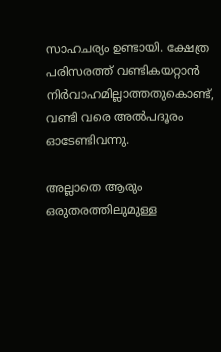സാഹചര്യം ഉണ്ടായി. ക്ഷേത്ര പരിസരത്ത് വണ്ടികയറ്റാന്‍ നിര്‍വാഹമില്ലാത്തതുകൊണ്ട്, വണ്ടി വരെ അല്‍പദൂരം ഓടേണ്ടിവന്നു.

അല്ലാതെ ആരും ഒരുതരത്തിലുമുള്ള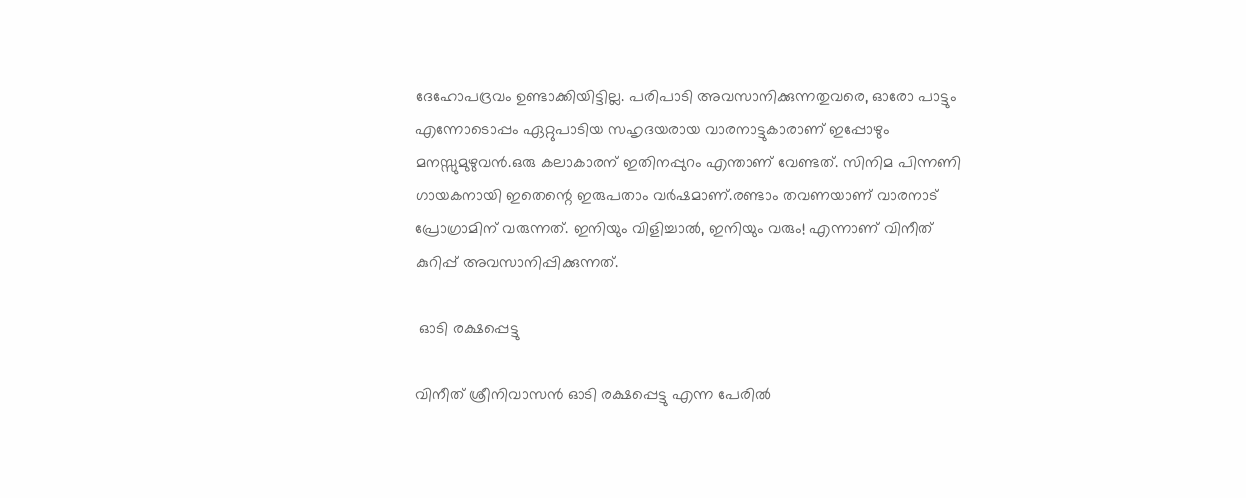ദേഹോപദ്രവം ഉണ്ടാക്കിയിട്ടില്ല. പരിപാടി അവസാനിക്കുന്നതുവരെ, ഓരോ പാട്ടും എന്നോടൊപ്പം ഏറ്റുപാടിയ സഹൃദയരായ വാരനാട്ടുകാരാണ് ഇപ്പോഴും മനസ്സുമുഴുവന്‍.ഒരു കലാകാരന് ഇതിനപ്പുറം എന്താണ് വേണ്ടത്. സിനിമ പിന്നണി ഗായകനായി ഇതെന്റെ ഇരുപതാം വര്‍ഷമാണ്.രണ്ടാം തവണയാണ് വാരനാട് പ്രോഗ്രാമിന് വരുന്നത്. ഇനിയും വിളിച്ചാല്‍, ഇനിയും വരും! എന്നാണ് വിനീത് കുറിപ്പ് അവസാനിപ്പിക്കുന്നത്.

 ഓടി രക്ഷപ്പെട്ടു

വിനീത് ശ്രീനിവാസന്‍ ഓടി രക്ഷപ്പെട്ടു എന്ന പേരില്‍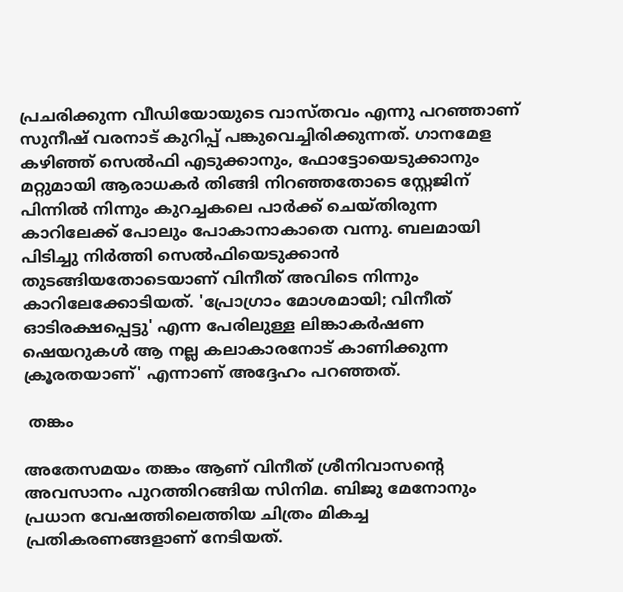പ്രചരിക്കുന്ന വീഡിയോയുടെ വാസ്തവം എന്നു പറഞ്ഞാണ് സുനീഷ് വരനാട് കുറിപ്പ് പങ്കുവെച്ചിരിക്കുന്നത്. ഗാനമേള കഴിഞ്ഞ് സെല്‍ഫി എടുക്കാനും, ഫോട്ടോയെടുക്കാനും മറ്റുമായി ആരാധകര്‍ തിങ്ങി നിറഞ്ഞതോടെ സ്റ്റേജിന് പിന്നില്‍ നിന്നും കുറച്ചകലെ പാര്‍ക്ക് ചെയ്തിരുന്ന കാറിലേക്ക് പോലും പോകാനാകാതെ വന്നു. ബലമായി പിടിച്ചു നിര്‍ത്തി സെല്‍ഫിയെടുക്കാന്‍ തുടങ്ങിയതോടെയാണ് വിനീത് അവിടെ നിന്നും കാറിലേക്കോടിയത്. 'പ്രോഗ്രാം മോശമായി; വിനീത് ഓടിരക്ഷപ്പെട്ടു' എന്ന പേരിലുള്ള ലിങ്കാകര്‍ഷണ ഷെയറുകള്‍ ആ നല്ല കലാകാരനോട് കാണിക്കുന്ന ക്രൂരതയാണ്' എന്നാണ് അദ്ദേഹം പറഞ്ഞത്.

 തങ്കം

അതേസമയം തങ്കം ആണ് വിനീത് ശ്രീനിവാസന്റെ അവസാനം പുറത്തിറങ്ങിയ സിനിമ. ബിജു മേനോനും പ്രധാന വേഷത്തിലെത്തിയ ചിത്രം മികച്ച പ്രതികരണങ്ങളാണ് നേടിയത്.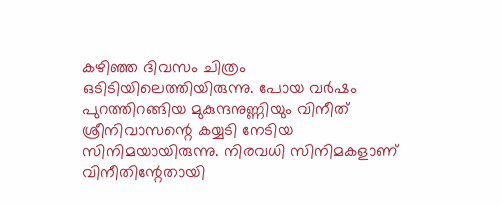കഴിഞ്ഞ ദിവസം ചിത്രം ഒടിടിയിലെത്തിയിരുന്നു. പോയ വർഷം പുറത്തിറങ്ങിയ മുകുന്ദനുണ്ണിയും വിനീത് ശ്രീനിവാസന്റെ കയ്യടി നേടിയ സിനിമയായിരുന്നു. നിരവധി സിനിമകളാണ് വിനീതിന്റേതായി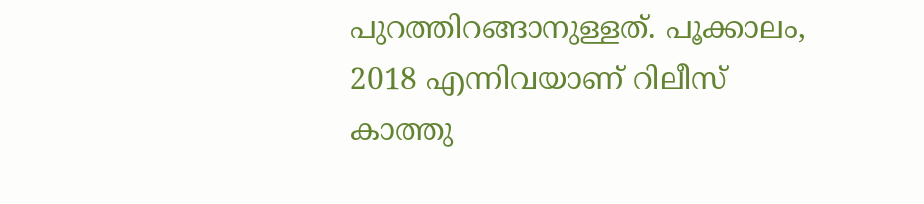പുറത്തിറങ്ങാനുള്ളത്. പൂക്കാലം, 2018 എന്നിവയാണ് റിലീസ് കാത്തു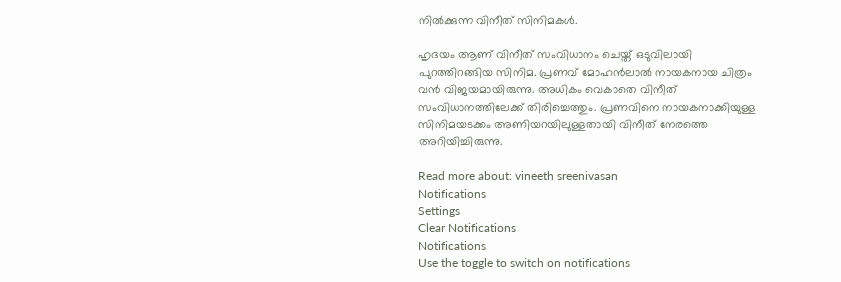നില്‍ക്കുന്ന വിനീത് സിനിമകള്‍.

ഹൃദയം ആണ് വിനീത് സംവിധാനം ചെയ്ത് ഒടുവിലായി പുറത്തിറങ്ങിയ സിനിമ. പ്രണവ് മോഹന്‍ലാല്‍ നായകനായ ചിത്രം വന്‍ വിജയമായിരുന്നു. അധികം വെകാതെ വിനീത് സംവിധാനത്തിലേക്ക് തിരിച്ചെത്തും. പ്രണവിനെ നായകനാക്കിയുള്ള സിനിമയടക്കം അണിയറയിലുള്ളതായി വിനീത് നേരത്തെ അറിയിച്ചിരുന്നു.

Read more about: vineeth sreenivasan
Notifications
Settings
Clear Notifications
Notifications
Use the toggle to switch on notifications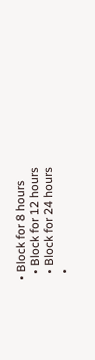• Block for 8 hours
  • Block for 12 hours
  • Block for 24 hours
  •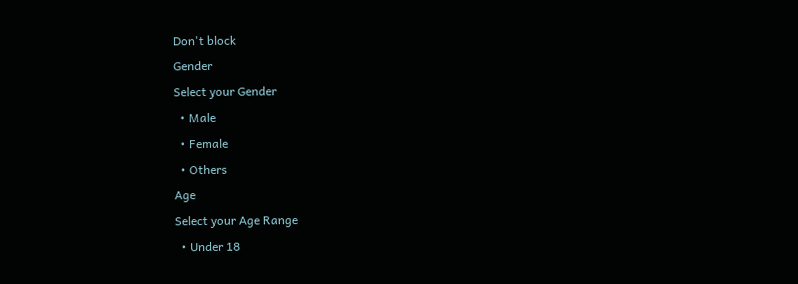Don't block
Gender
Select your Gender
  • Male
  • Female
  • Others
Age
Select your Age Range
  • Under 18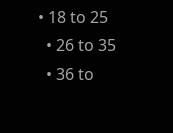• 18 to 25
  • 26 to 35
  • 36 to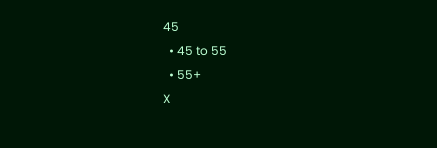45
  • 45 to 55
  • 55+
X